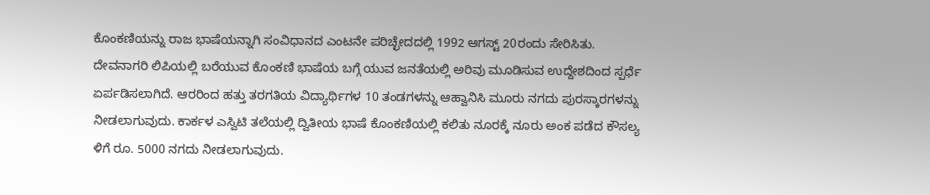ಕೊಂಕಣಿಯನ್ನು ರಾಜ ಭಾಷೆಯನ್ನಾಗಿ ಸಂವಿಧಾನದ ಎಂಟನೇ ಪರಿಚ್ಛೇದದಲ್ಲಿ 1992 ಆಗಸ್ಟ್ 20ರಂದು ಸೇರಿಸಿತು. ದೇವನಾಗರಿ ಲಿಪಿಯಲ್ಲಿ ಬರೆಯುವ ಕೊಂಕಣಿ ಭಾಷೆಯ ಬಗ್ಗೆ ಯುವ ಜನತೆಯಲ್ಲಿ ಅರಿವು ಮೂಡಿಸುವ ಉದ್ದೇಶದಿಂದ ಸ್ಪರ್ಧೆ ಏರ್ಪಡಿಸಲಾಗಿದೆ. ಆರರಿಂದ ಹತ್ತು ತರಗತಿಯ ವಿದ್ಯಾರ್ಥಿಗಳ 10 ತಂಡಗಳನ್ನು ಆಹ್ವಾನಿಸಿ ಮೂರು ನಗದು ಪುರಸ್ಕಾರಗಳನ್ನು ನೀಡಲಾಗುವುದು. ಕಾರ್ಕಳ ಎಸ್ವಿಟಿ ತಲೆಯಲ್ಲಿ ದ್ವಿತೀಯ ಭಾಷೆ ಕೊಂಕಣಿಯಲ್ಲಿ ಕಲಿತು ನೂರಕ್ಕೆ ನೂರು ಅಂಕ ಪಡೆದ ಕೌಸಲ್ಯ ಳಿಗೆ ರೂ. 5000 ನಗದು ನೀಡಲಾಗುವುದು.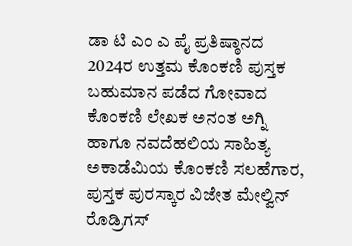ಡಾ ಟಿ ಎಂ ಎ ಪೈ ಪ್ರತಿಷ್ಠಾನದ 2024ರ ಉತ್ತಮ ಕೊಂಕಣಿ ಪುಸ್ತಕ ಬಹುಮಾನ ಪಡೆದ ಗೋವಾದ ಕೊಂಕಣಿ ಲೇಖಕ ಅನಂತ ಅಗ್ನಿ ಹಾಗೂ ನವದೆಹಲಿಯ ಸಾಹಿತ್ಯ ಅಕಾಡೆಮಿಯ ಕೊಂಕಣಿ ಸಲಹೆಗಾರ, ಪುಸ್ತಕ ಪುರಸ್ಕಾರ ವಿಜೇತ ಮೇಲ್ವಿನ್ ರೊಡ್ರಿಗಸ್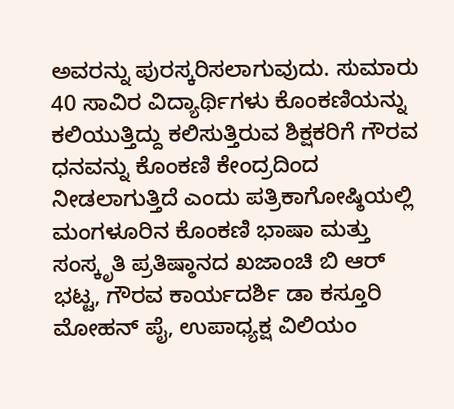ಅವರನ್ನು ಪುರಸ್ಕರಿಸಲಾಗುವುದು. ಸುಮಾರು 40 ಸಾವಿರ ವಿದ್ಯಾರ್ಥಿಗಳು ಕೊಂಕಣಿಯನ್ನು ಕಲಿಯುತ್ತಿದ್ದು ಕಲಿಸುತ್ತಿರುವ ಶಿಕ್ಷಕರಿಗೆ ಗೌರವ ಧನವನ್ನು ಕೊಂಕಣಿ ಕೇಂದ್ರದಿಂದ ನೀಡಲಾಗುತ್ತಿದೆ ಎಂದು ಪತ್ರಿಕಾಗೋಷ್ಠಿಯಲ್ಲಿ ಮಂಗಳೂರಿನ ಕೊಂಕಣಿ ಭಾಷಾ ಮತ್ತು ಸಂಸ್ಕೃತಿ ಪ್ರತಿಷ್ಠಾನದ ಖಜಾಂಚಿ ಬಿ ಆರ್ ಭಟ್ಟ, ಗೌರವ ಕಾರ್ಯದರ್ಶಿ ಡಾ ಕಸ್ತೂರಿ ಮೋಹನ್ ಪೈ, ಉಪಾಧ್ಯಕ್ಷ ವಿಲಿಯಂ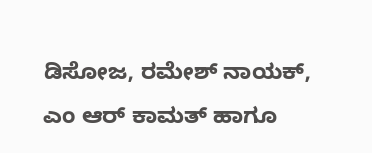ಡಿಸೋಜ, ರಮೇಶ್ ನಾಯಕ್, ಎಂ ಆರ್ ಕಾಮತ್ ಹಾಗೂ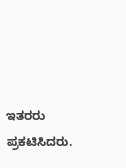ಇತರರು ಪ್ರಕಟಿಸಿದರು.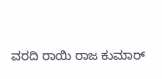ವರದಿ ರಾಯಿ ರಾಜ ಕುಮಾರ್